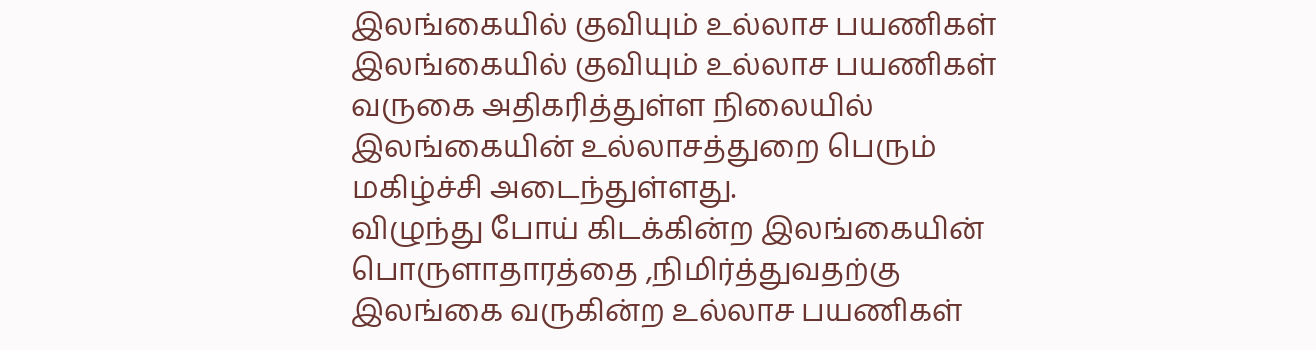இலங்கையில் குவியும் உல்லாச பயணிகள்
இலங்கையில் குவியும் உல்லாச பயணிகள் வருகை அதிகரித்துள்ள நிலையில் இலங்கையின் உல்லாசத்துறை பெரும் மகிழ்ச்சி அடைந்துள்ளது.
விழுந்து போய் கிடக்கின்ற இலங்கையின் பொருளாதாரத்தை ,நிமிர்த்துவதற்கு இலங்கை வருகின்ற உல்லாச பயணிகள்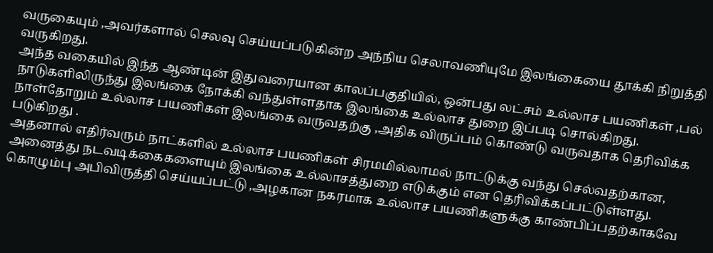வருகையும் ,அவர்களால் செலவு செய்யப்படுகின்ற அந்நிய செலாவணியுமே இலங்கையை தூக்கி நிறுத்தி வருகிறது.
அந்த வகையில் இந்த ஆண்டின் இதுவரையான காலப்பகுதியில், ஒன்பது லட்சம் உல்லாச பயணிகள் ,பல் நாடுகளிலிருந்து இலங்கை நோக்கி வந்துள்ளதாக இலங்கை உல்லாச துறை இப்படி சொல்கிறது.
நாள்தோறும் உல்லாச பயணிகள் இலங்கை வருவதற்கு ,அதிக விருப்பம் கொண்டு வருவதாக தெரிவிக்க படுகிறது .
அதனால் எதிர்வரும் நாட்களில் உல்லாச பயணிகள் சிரமமில்லாமல் நாட்டுக்கு வந்து செல்வதற்கான, அனைத்து நடவடிக்கைகளையும் இலங்கை உல்லாசத்துறை எடுக்கும் என தெரிவிக்கப்பட்டுள்ளது.
கொழும்பு அபிவிருத்தி செய்யப்பட்டு ,அழகான நகரமாக உல்லாச பயணிகளுக்கு காண்பிப்பதற்காகவே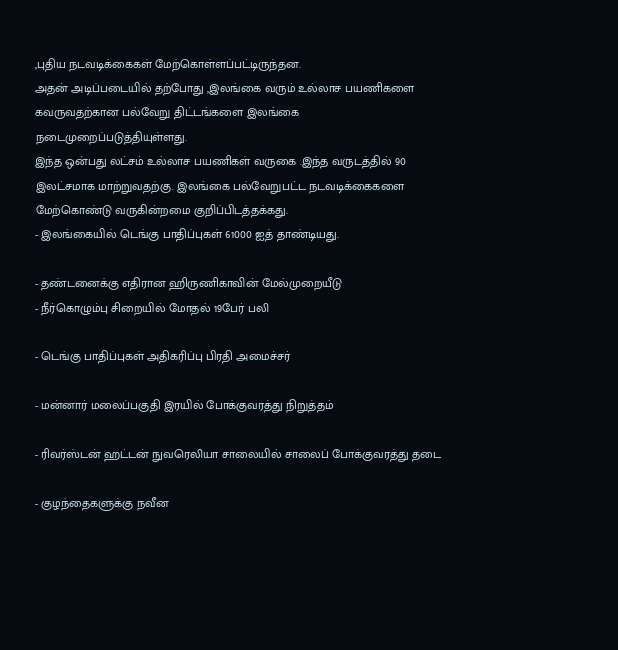,புதிய நடவடிக்கைகள் மேற்கொள்ளப்பட்டிருந்தன.
அதன் அடிப்படையில் தற்போது ,இலங்கை வரும் உல்லாச பயணிகளை கவருவதற்கான பல்வேறு திட்டங்களை இலங்கை நடைமுறைப்படுத்தியுள்ளது.
இந்த ஒன்பது லட்சம் உல்லாச பயணிகள் வருகை .இந்த வருடத்தில் 90 இலட்சமாக மாற்றுவதற்கு. இலங்கை பல்வேறுபட்ட நடவடிக்கைகளை மேற்கொண்டு வருகின்றமை குறிப்பிடத்தக்கது.
- இலங்கையில் டெங்கு பாதிப்புகள் 61000 ஐத் தாண்டியது.

- தண்டனைக்கு எதிரான ஹிருணிகாவின் மேல்முறையீடு
- நீர்கொழும்பு சிறையில் மோதல் 19பேர் பலி

- டெங்கு பாதிப்புகள் அதிகரிப்பு பிரதி அமைச்சர்

- மன்னார் மலைப்பகுதி இரயில் போக்குவரத்து நிறுத்தம்

- ரிவர்ஸ்டன் ஹட்டன் நுவரெலியா சாலையில் சாலைப் போக்குவரத்து தடை

- குழந்தைகளுக்கு நவீன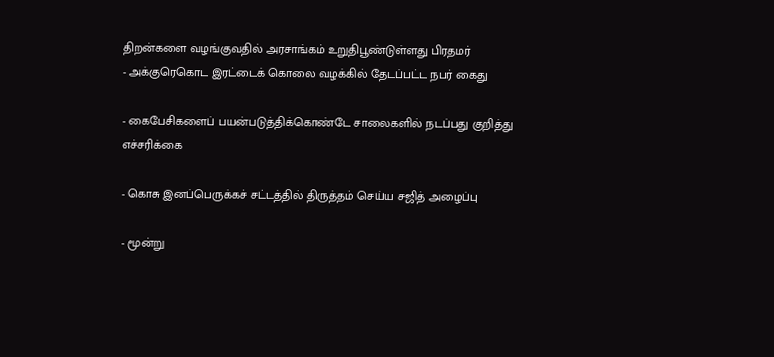திறன்களை வழங்குவதில் அரசாங்கம் உறுதிபூண்டுள்ளது பிரதமர்
- அக்குரெகொட இரட்டைக் கொலை வழக்கில் தேடப்பட்ட நபர் கைது

- கைபேசிகளைப் பயன்படுத்திக்கொண்டே சாலைகளில் நடப்பது குறித்து எச்சரிக்கை

- கொசு இனப்பெருக்கச் சட்டத்தில் திருத்தம் செய்ய சஜித் அழைப்பு

- மூன்று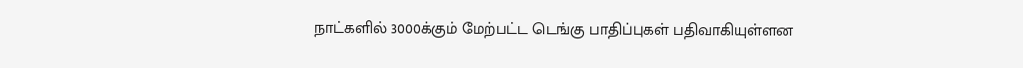நாட்களில் 3000க்கும் மேற்பட்ட டெங்கு பாதிப்புகள் பதிவாகியுள்ளன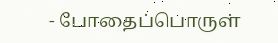- போதைப்பொருள்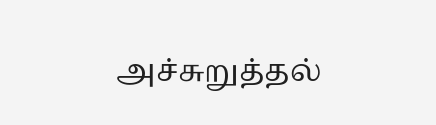அச்சுறுத்தல்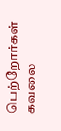பெற்றோர்கள் கவலை